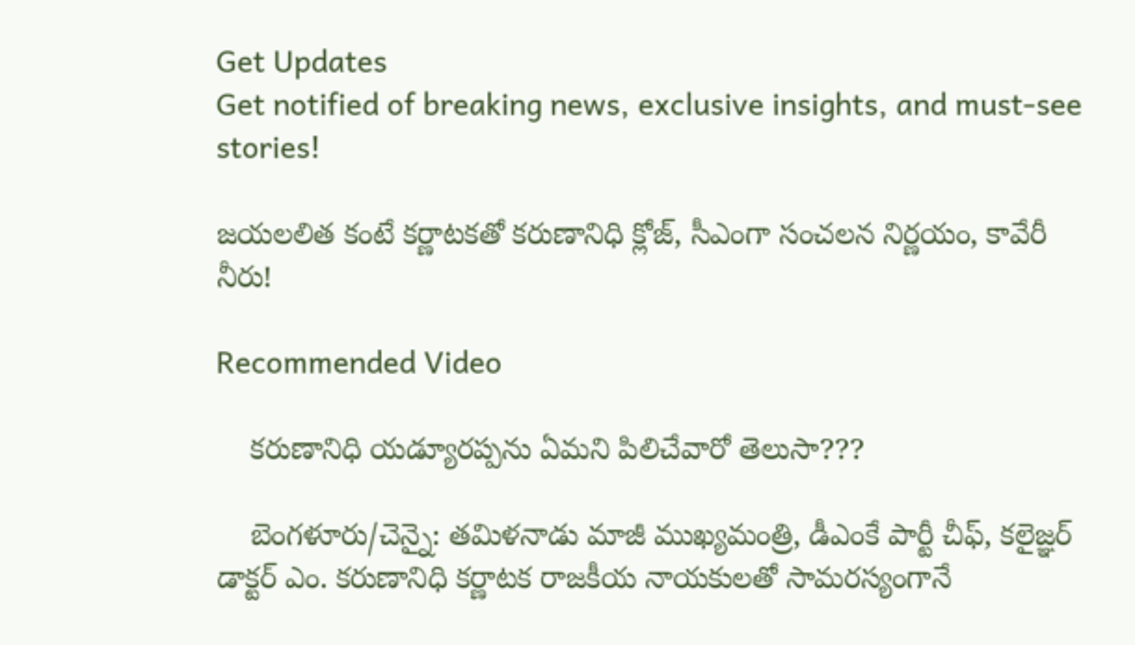Get Updates
Get notified of breaking news, exclusive insights, and must-see stories!

జయలలిత కంటే కర్ణాటకతో కరుణానిధి క్లోజ్, సీఎంగా సంచలన నిర్ణయం, కావేరీ నీరు!

Recommended Video

    కరుణానిధి యడ్యూరప్పను ఏమని పిలిచేవారో తెలుసా???

    బెంగళూరు/చెన్నై: తమిళనాడు మాజీ ముఖ్యమంత్రి, డీఎంకే పార్టీ చీఫ్, కలైజ్ఞర్ డాక్టర్ ఎం. కరుణానిధి కర్ణాటక రాజకీయ నాయకులతో సామరస్యంగానే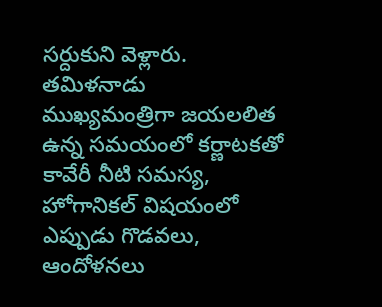సర్దుకుని వెళ్లారు. తమిళనాడు ముఖ్యమంత్రిగా జయలలిత ఉన్న సమయంలో కర్ణాటకతో కావేరీ నీటి సమస్య, హోగానికల్ విషయంలో ఎప్పుడు గొడవలు, ఆందోళనలు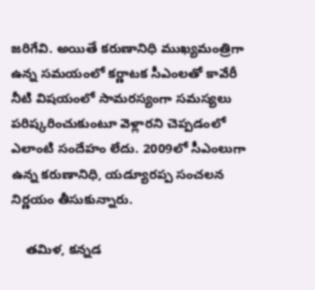జరిగేవి. అయితే కరుణానిధి ముఖ్యమంత్రిగా ఉన్న సమయంలో కర్ణాటక సీఎంలతో కావేరీ నీటి విషయంలో సామరస్యంగా సమస్యలు పరిష్కరించుకుంటూ వెళ్లారని చెప్పడంలో ఎలాంటి సందేహం లేదు. 2009లో సీఎంలుగా ఉన్న కరుణానిధి, యడ్యూరప్ప సంచలన నిర్ణయం తీసుకున్నారు.

    తమిళ, కన్నడ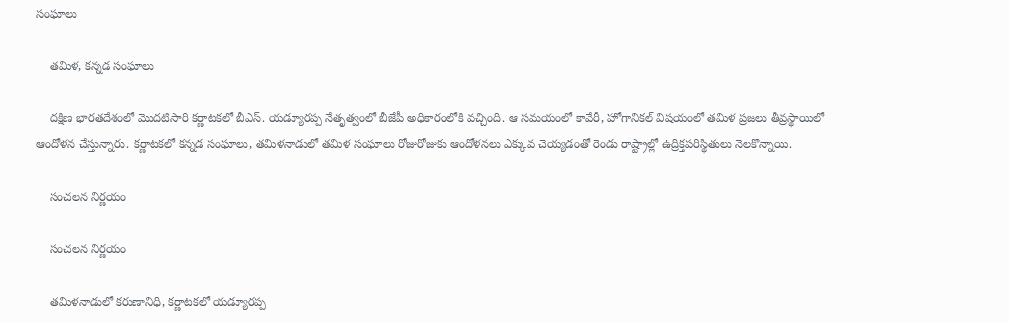సంఘాలు

    తమిళ, కన్నడ సంఘాలు

    దక్షిణ భారతదేశంలో మొదటిసారి కర్ణాటకలో బీఎస్. యడ్యూరప్ప నేతృత్వంలో బీజేపీ అధికారంలోకి వచ్చింది. ఆ సమయంలో కావేరీ, హోగానికల్ విషయంలో తమిళ ప్రజలు తీవ్రస్థాయిలో ఆందోళన చేస్తున్నారు. కర్ణాటకలో కన్నడ సంఘాలు, తమిళనాడులో తమిళ సంఘాలు రోజురోజుకు ఆందోళనలు ఎక్కువ చెయ్యడంతో రెండు రాష్ట్రాల్లో ఉద్రిక్తపరిస్థితులు నెలకొన్నాయి.

    సంచలన నిర్ణయం

    సంచలన నిర్ణయం

    తమిళనాడులో కరుణానిధి, కర్ణాటకలో యడ్యూరప్ప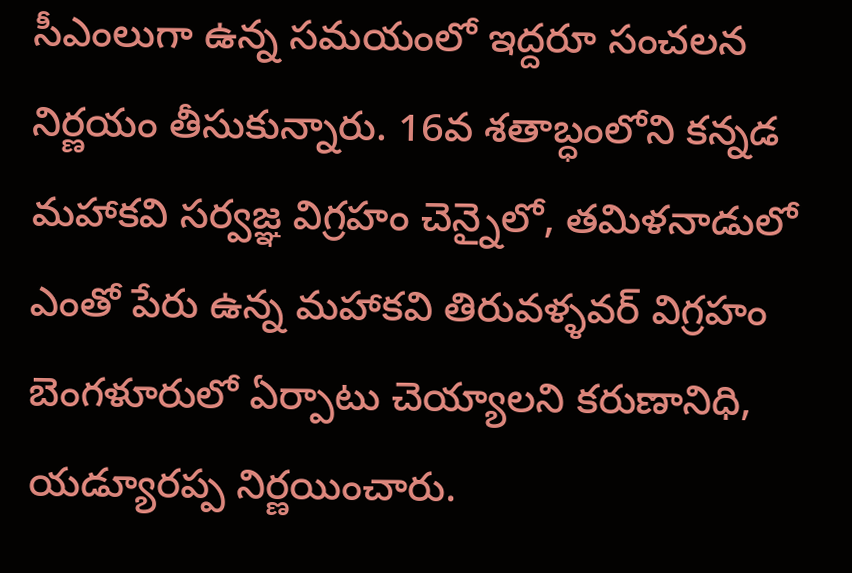సీఎంలుగా ఉన్న సమయంలో ఇద్దరూ సంచలన నిర్ణయం తీసుకున్నారు. 16వ శతాబ్ధంలోని కన్నడ మహాకవి సర్వజ్ఞ విగ్రహం చెన్నైలో, తమిళనాడులో ఎంతో పేరు ఉన్న మహాకవి తిరువళ్ళవర్ విగ్రహం బెంగళూరులో ఏర్పాటు చెయ్యాలని కరుణానిధి, యడ్యూరప్ప నిర్ణయించారు.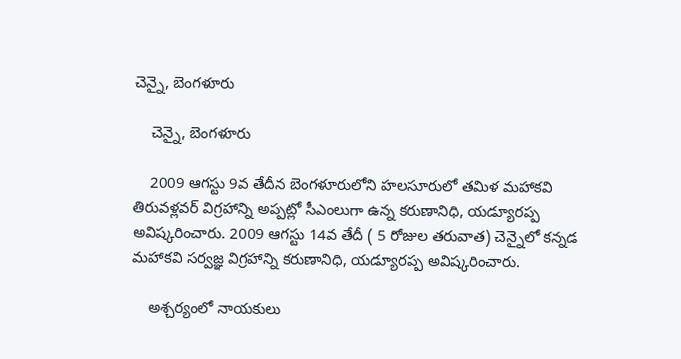చెన్నై, బెంగళూరు

    చెన్నై, బెంగళూరు

    2009 ఆగస్టు 9వ తేదీన బెంగళూరులోని హలసూరులో తమిళ మహాకవి తిరువళ్లవర్ విగ్రహాన్ని అప్పట్లో సీఎంలుగా ఉన్న కరుణానిధి, యడ్యూరప్ప అవిష్కరించారు. 2009 ఆగస్టు 14వ తేదీ ( 5 రోజుల తరువాత) చెన్నైలో కన్నడ మహాకవి సర్వజ్ఞ విగ్రహాన్ని కరుణానిధి, యడ్యూరప్ప అవిష్కరించారు.

    అశ్చర్యంలో నాయకులు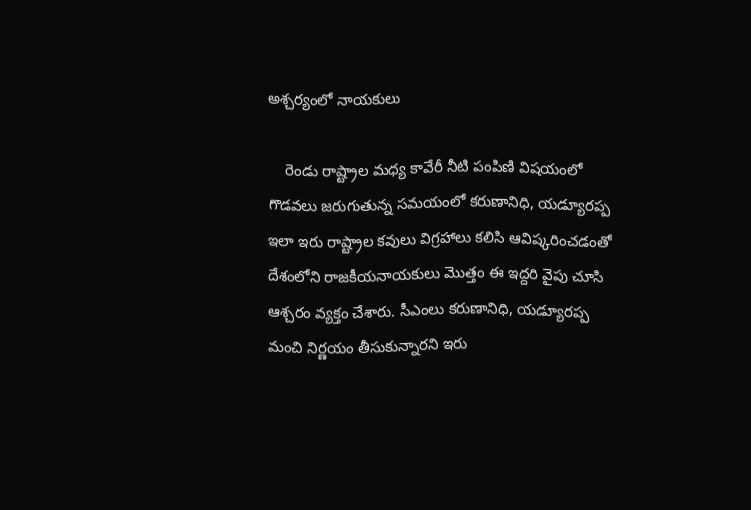అశ్చర్యంలో నాయకులు

    రెండు రాష్ట్రాల మధ్య కావేరీ నీటి పంపిణి విషయంలో గొడవలు జరుగుతున్న సమయంలో కరుణానిధి, యడ్యూరప్ప ఇలా ఇరు రాష్ట్రాల కవులు విగ్రహాలు కలిసి ఆవిష్కరించడంతో దేశంలోని రాజకీయనాయకులు మొత్తం ఈ ఇద్దరి వైపు చూసి ఆశ్చరం వ్యక్తం చేశారు. సీఎంలు కరుణానిధి, యడ్యూరప్ప మంచి నిర్ణయం తీసుకున్నారని ఇరు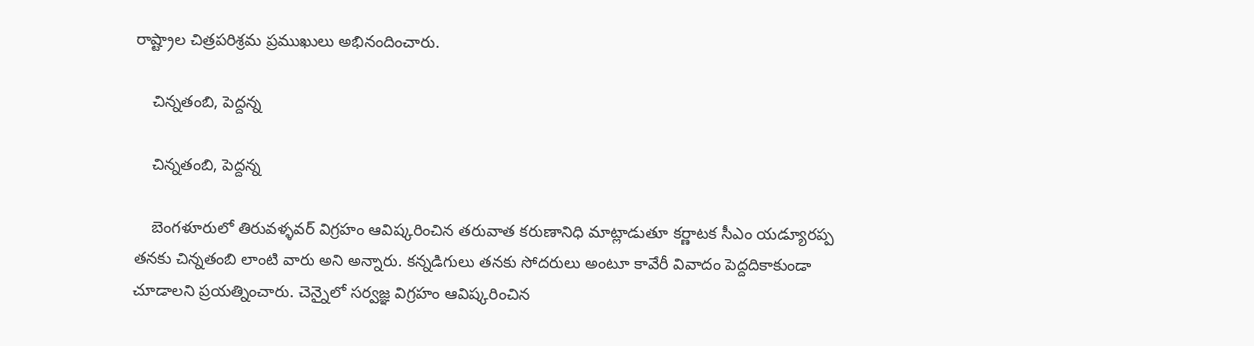రాష్ట్రాల చిత్రపరిశ్రమ ప్రముఖులు అభినందించారు.

    చిన్నతంబి, పెద్దన్న

    చిన్నతంబి, పెద్దన్న

    బెంగళూరులో తిరువళ్ళవర్ విగ్రహం ఆవిష్కరించిన తరువాత కరుణానిధి మాట్లాడుతూ కర్ణాటక సీఎం యడ్యూరప్ప తనకు చిన్నతంబి లాంటి వారు అని అన్నారు. కన్నడిగులు తనకు సోదరులు అంటూ కావేరీ వివాదం పెద్దదికాకుండా చూడాలని ప్రయత్నించారు. చెన్నైలో సర్వజ్ఞ విగ్రహం ఆవిష్కరించిన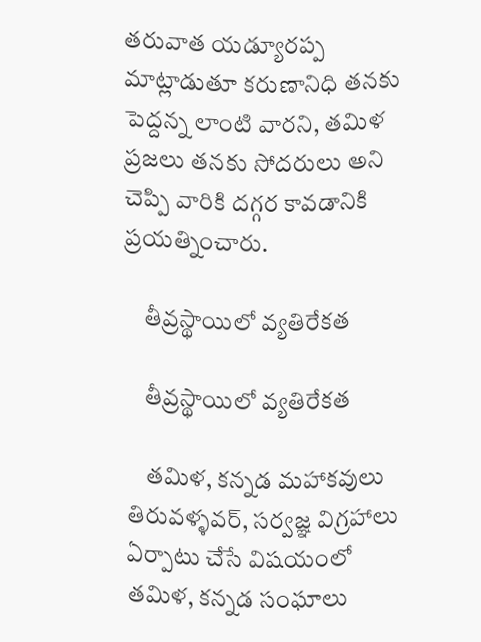తరువాత యడ్యూరప్ప మాట్లాడుతూ కరుణానిధి తనకు పెద్దన్న లాంటి వారని, తమిళ ప్రజలు తనకు సోదరులు అని చెప్పి వారికి దగ్గర కావడానికి ప్రయత్నించారు.

    తీవ్రస్థాయిలో వ్యతిరేకత

    తీవ్రస్థాయిలో వ్యతిరేకత

    తమిళ, కన్నడ మహాకవులు తిరువళ్ళవర్, సర్వజ్ఞ విగ్రహాలు ఏర్పాటు చేసే విషయంలో తమిళ, కన్నడ సంఘాలు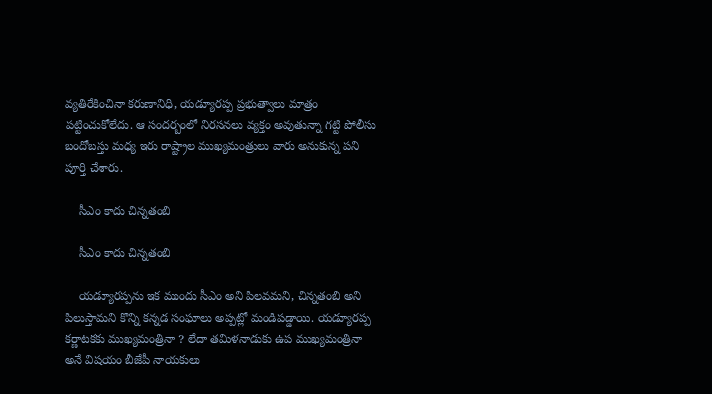వ్యతిరేకించినా కరుణానిధి, యడ్యూరప్ప ప్రభుత్వాలు మాత్రం పట్టించుకోలేదు. ఆ సందర్బంలో నిరసనలు వ్యక్తం అవుతున్నా గట్టి పోలీసు బందోబస్తు మధ్య ఇరు రాష్ట్రాల ముఖ్యమంత్రులు వారు అనుకున్న పని పూర్తి చేశారు.

    సీఎం కాదు చిన్నతంబి

    సీఎం కాదు చిన్నతంబి

    యడ్యూరప్పను ఇక ముందు సీఎం అని పిలవమని, చిన్నతంబి అని పిలుస్తామని కొన్ని కన్నడ సంఘాలు అప్పట్లో మండిపడ్డాయి. యడ్యూరప్ప కర్ణాటకకు ముఖ్యమంత్రినా ? లేదా తమిళనాడుకు ఉప ముఖ్యమంత్రినా అనే విషయం బీజేపీ నాయకులు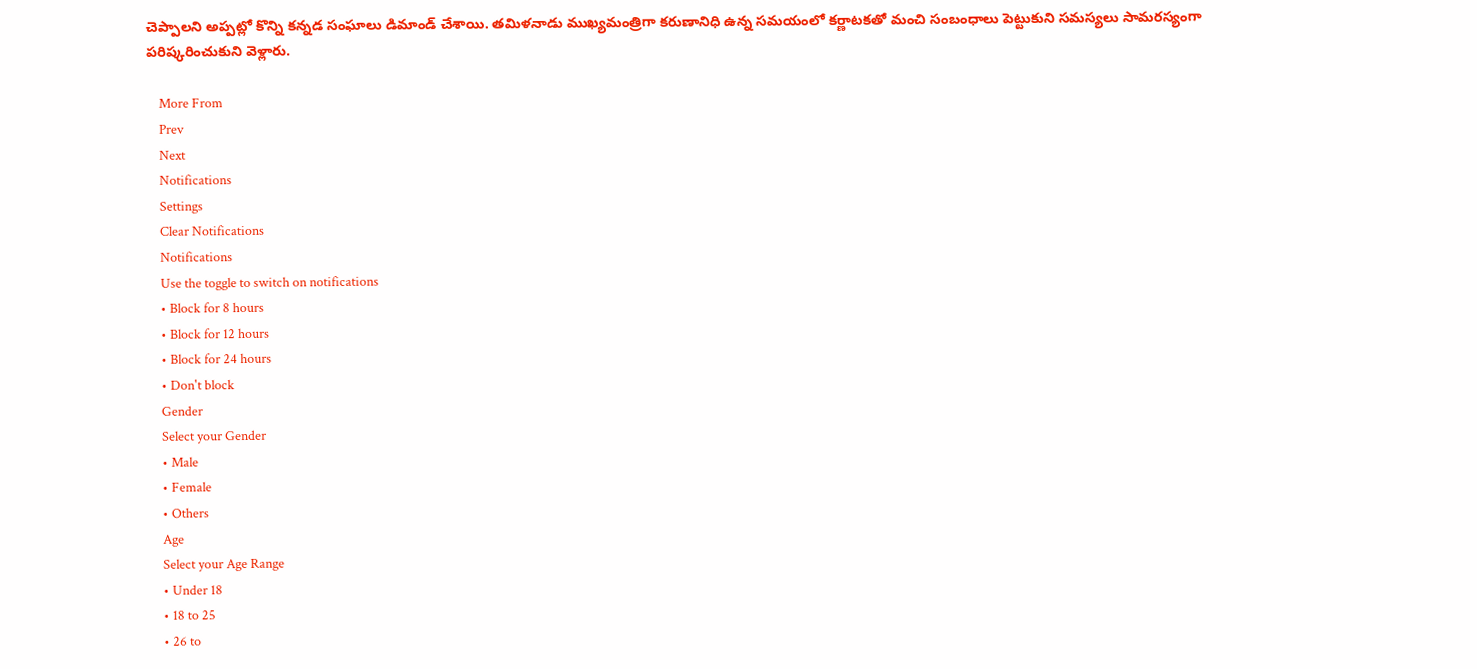చెప్పాలని అప్పట్లో కొన్ని కన్నడ సంఘాలు డిమాండ్ చేశాయి. తమిళనాడు ముఖ్యమంత్రిగా కరుణానిధి ఉన్న సమయంలో కర్ణాటకతో మంచి సంబంధాలు పెట్టుకుని సమస్యలు సామరస్యంగా పరిష్కరించుకుని వెళ్లారు.

    More From
    Prev
    Next
    Notifications
    Settings
    Clear Notifications
    Notifications
    Use the toggle to switch on notifications
    • Block for 8 hours
    • Block for 12 hours
    • Block for 24 hours
    • Don't block
    Gender
    Select your Gender
    • Male
    • Female
    • Others
    Age
    Select your Age Range
    • Under 18
    • 18 to 25
    • 26 to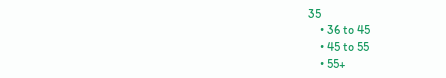35
    • 36 to 45
    • 45 to 55
    • 55+